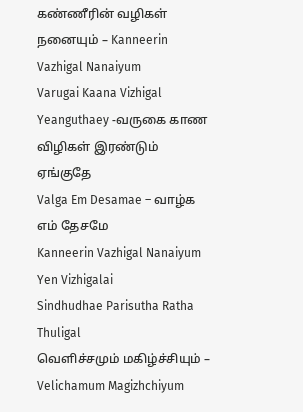கண்ணீரின் வழிகள் நனையும் – Kanneerin Vazhigal Nanaiyum
Varugai Kaana Vizhigal Yeanguthaey -வருகை காண விழிகள் இரண்டும் ஏங்குதே
Valga Em Desamae – வாழ்க எம் தேசமே
Kanneerin Vazhigal Nanaiyum Yen Vizhigalai
Sindhudhae Parisutha Ratha Thuligal
வெளிச்சமும் மகிழ்ச்சியும் – Velichamum Magizhchiyum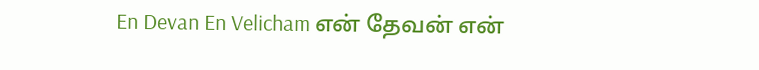En Devan En Velicham என் தேவன் என்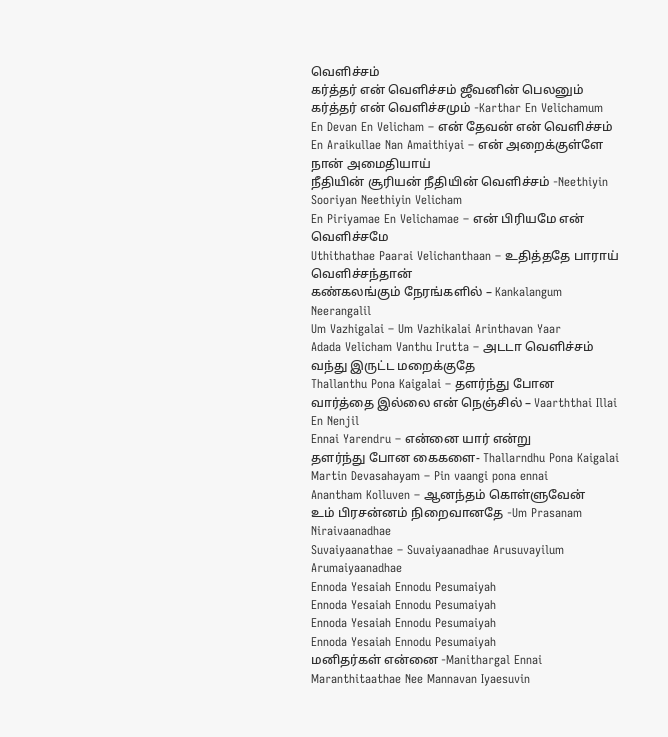வெளிச்சம்
கர்த்தர் என் வெளிச்சம் ஜீவனின் பெலனும்
கர்த்தர் என் வெளிச்சமும் -Karthar En Velichamum
En Devan En Velicham – என் தேவன் என் வெளிச்சம்
En Araikullae Nan Amaithiyai – என் அறைக்குள்ளே நான் அமைதியாய்
நீதியின் சூரியன் நீதியின் வெளிச்சம் -Neethiyin Sooriyan Neethiyin Velicham
En Piriyamae En Velichamae – என் பிரியமே என் வெளிச்சமே
Uthithathae Paarai Velichanthaan – உதித்ததே பாராய் வெளிச்சந்தான்
கண்கலங்கும் நேரங்களில் – Kankalangum Neerangalil
Um Vazhigalai – Um Vazhikalai Arinthavan Yaar
Adada Velicham Vanthu Irutta – அடடா வெளிச்சம் வந்து இருட்ட மறைக்குதே
Thallanthu Pona Kaigalai – தளர்ந்து போன
வார்த்தை இல்லை என் நெஞ்சில் – Vaarththai Illai En Nenjil
Ennai Yarendru – என்னை யார் என்று
தளர்ந்து போன கைகளை- Thallarndhu Pona Kaigalai
Martin Devasahayam – Pin vaangi pona ennai
Anantham Kolluven – ஆனந்தம் கொள்ளுவேன்
உம் பிரசன்னம் நிறைவானதே -Um Prasanam Niraivaanadhae
Suvaiyaanathae – Suvaiyaanadhae Arusuvayilum Arumaiyaanadhae
Ennoda Yesaiah Ennodu Pesumaiyah
Ennoda Yesaiah Ennodu Pesumaiyah
Ennoda Yesaiah Ennodu Pesumaiyah
Ennoda Yesaiah Ennodu Pesumaiyah
மனிதர்கள் என்னை -Manithargal Ennai
Maranthitaathae Nee Mannavan Iyaesuvin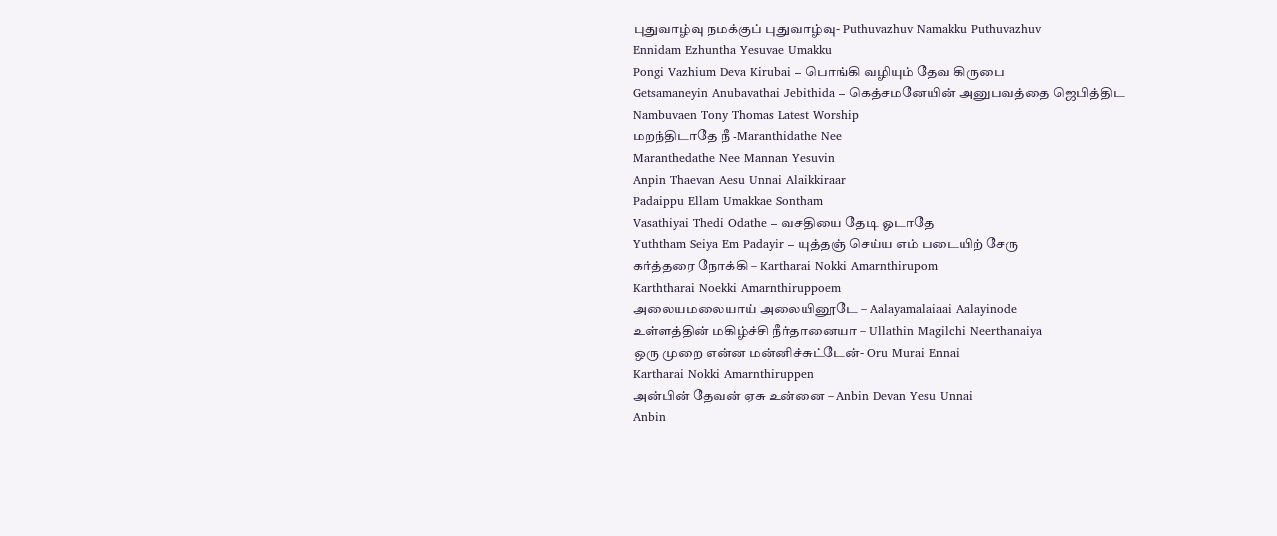புதுவாழ்வு நமக்குப் புதுவாழ்வு- Puthuvazhuv Namakku Puthuvazhuv
Ennidam Ezhuntha Yesuvae Umakku
Pongi Vazhium Deva Kirubai – பொங்கி வழியும் தேவ கிருபை
Getsamaneyin Anubavathai Jebithida – கெத்சமனேயின் அனுபவத்தை ஜெபித்திட
Nambuvaen Tony Thomas Latest Worship
மறந்திடாதே நீ -Maranthidathe Nee
Maranthedathe Nee Mannan Yesuvin
Anpin Thaevan Aesu Unnai Alaikkiraar
Padaippu Ellam Umakkae Sontham
Vasathiyai Thedi Odathe – வசதியை தேடி ஓடாதே
Yuththam Seiya Em Padayir – யுத்தஞ் செய்ய எம் படையிற் சேரு
கர்த்தரை நோக்கி – Kartharai Nokki Amarnthirupom
Karththarai Noekki Amarnthiruppoem
அலையமலையாய் அலையினூடே – Aalayamalaiaai Aalayinode
உள்ளத்தின் மகிழ்ச்சி நீர்தானையா – Ullathin Magilchi Neerthanaiya
ஒரு முறை என்ன மன்னிச்சுட்டேன்- Oru Murai Ennai
Kartharai Nokki Amarnthiruppen
அன்பின் தேவன் ஏசு உன்னை – Anbin Devan Yesu Unnai
Anbin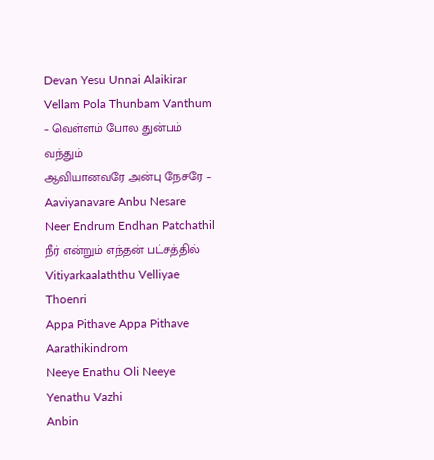Devan Yesu Unnai Alaikirar
Vellam Pola Thunbam Vanthum – வெள்ளம் போல துன்பம் வந்தும்
ஆவியானவரே அன்பு நேசரே – Aaviyanavare Anbu Nesare
Neer Endrum Endhan Patchathil நீர் என்றும் எந்தன் பட்சத்தில்
Vitiyarkaalaththu Velliyae Thoenri
Appa Pithave Appa Pithave Aarathikindrom
Neeye Enathu Oli Neeye Yenathu Vazhi
Anbin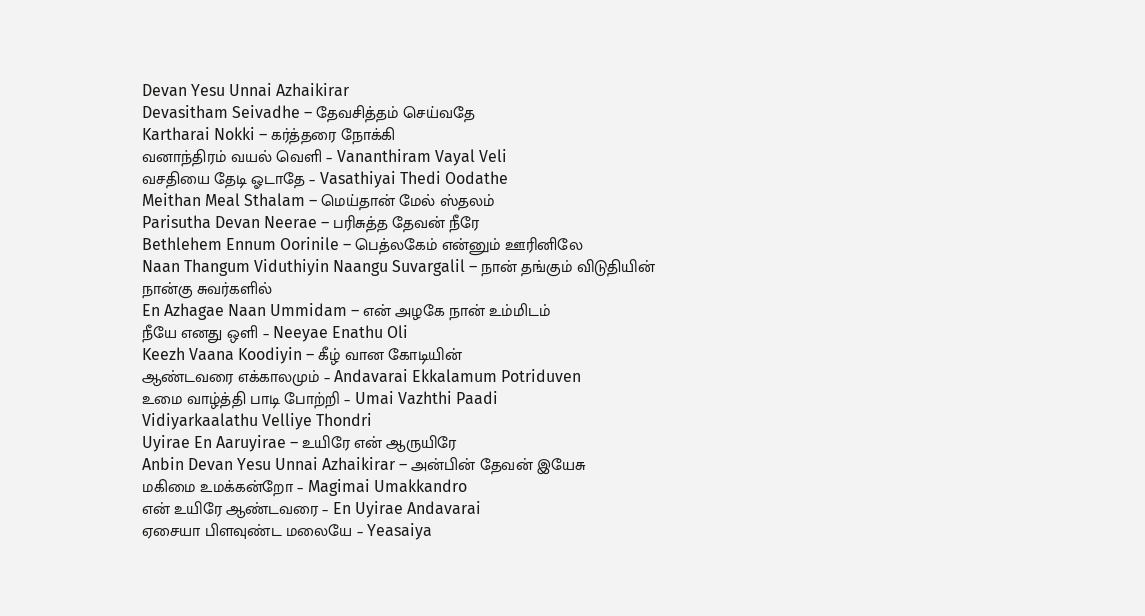Devan Yesu Unnai Azhaikirar
Devasitham Seivadhe – தேவசித்தம் செய்வதே
Kartharai Nokki – கர்த்தரை நோக்கி
வனாந்திரம் வயல் வெளி – Vananthiram Vayal Veli
வசதியை தேடி ஓடாதே – Vasathiyai Thedi Oodathe
Meithan Meal Sthalam – மெய்தான் மேல் ஸ்தலம்
Parisutha Devan Neerae – பரிசுத்த தேவன் நீரே
Bethlehem Ennum Oorinile – பெத்லகேம் என்னும் ஊரினிலே
Naan Thangum Viduthiyin Naangu Suvargalil – நான் தங்கும் விடுதியின் நான்கு சுவர்களில்
En Azhagae Naan Ummidam – என் அழகே நான் உம்மிடம்
நீயே எனது ஒளி – Neeyae Enathu Oli
Keezh Vaana Koodiyin – கீழ் வான கோடியின்
ஆண்டவரை எக்காலமும் – Andavarai Ekkalamum Potriduven
உமை வாழ்த்தி பாடி போற்றி – Umai Vazhthi Paadi
Vidiyarkaalathu Velliye Thondri
Uyirae En Aaruyirae – உயிரே என் ஆருயிரே
Anbin Devan Yesu Unnai Azhaikirar – அன்பின் தேவன் இயேசு
மகிமை உமக்கன்றோ – Magimai Umakkandro
என் உயிரே ஆண்டவரை – En Uyirae Andavarai
ஏசையா பிளவுண்ட மலையே – Yeasaiya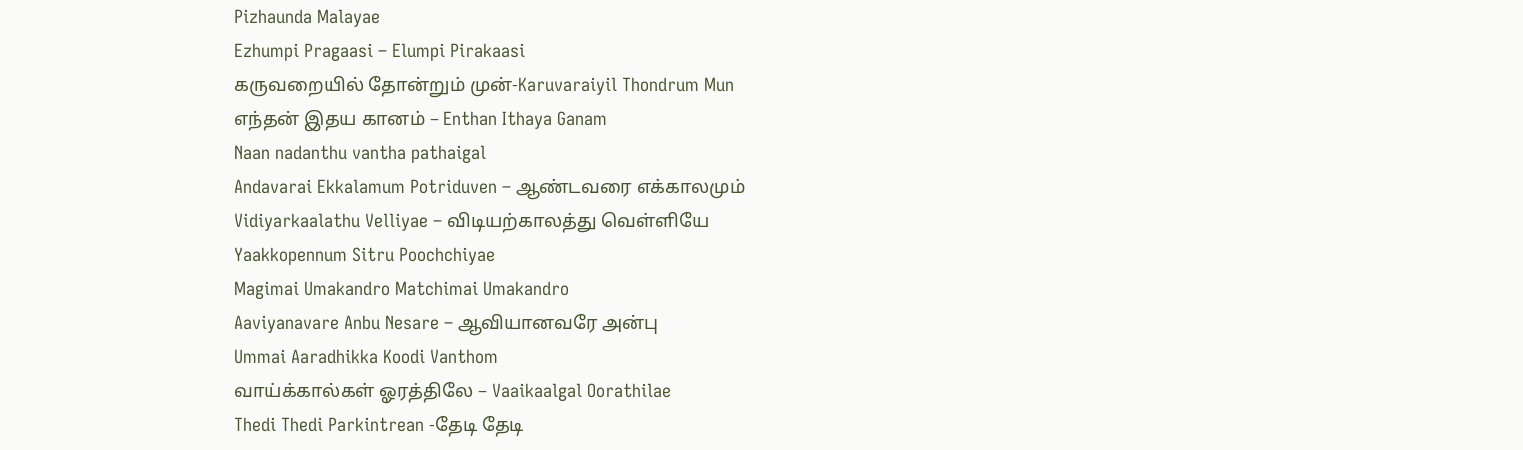Pizhaunda Malayae
Ezhumpi Pragaasi – Elumpi Pirakaasi
கருவறையில் தோன்றும் முன்-Karuvaraiyil Thondrum Mun
எந்தன் இதய கானம் – Enthan Ithaya Ganam
Naan nadanthu vantha pathaigal
Andavarai Ekkalamum Potriduven – ஆண்டவரை எக்காலமும்
Vidiyarkaalathu Velliyae – விடியற்காலத்து வெள்ளியே
Yaakkopennum Sitru Poochchiyae
Magimai Umakandro Matchimai Umakandro
Aaviyanavare Anbu Nesare – ஆவியானவரே அன்பு
Ummai Aaradhikka Koodi Vanthom
வாய்க்கால்கள் ஓரத்திலே – Vaaikaalgal Oorathilae
Thedi Thedi Parkintrean -தேடி தேடி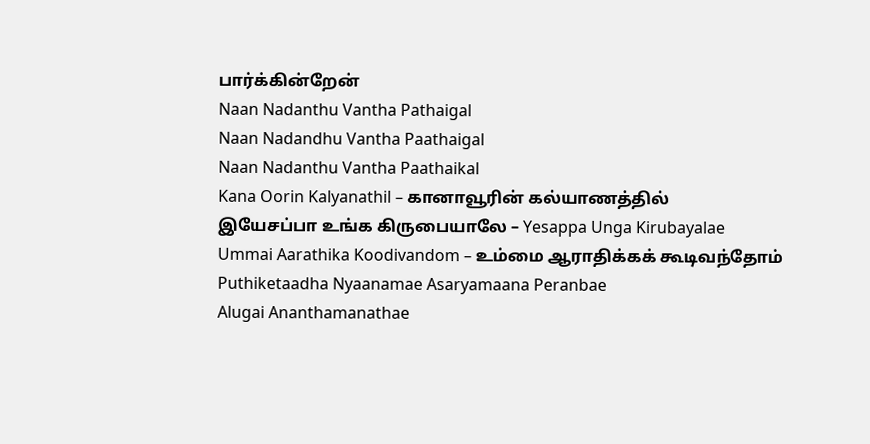பார்க்கின்றேன்
Naan Nadanthu Vantha Pathaigal
Naan Nadandhu Vantha Paathaigal
Naan Nadanthu Vantha Paathaikal
Kana Oorin Kalyanathil – கானாவூரின் கல்யாணத்தில்
இயேசப்பா உங்க கிருபையாலே – Yesappa Unga Kirubayalae
Ummai Aarathika Koodivandom – உம்மை ஆராதிக்கக் கூடிவந்தோம்
Puthiketaadha Nyaanamae Asaryamaana Peranbae
Alugai Ananthamanathae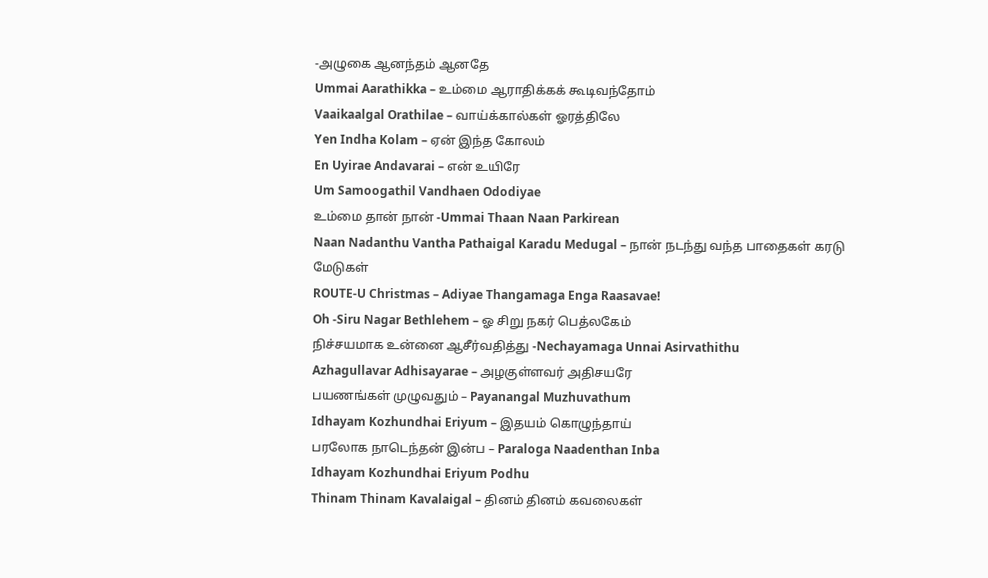-அழுகை ஆனந்தம் ஆனதே
Ummai Aarathikka – உம்மை ஆராதிக்கக் கூடிவந்தோம்
Vaaikaalgal Orathilae – வாய்க்கால்கள் ஓரத்திலே
Yen Indha Kolam – ஏன் இந்த கோலம்
En Uyirae Andavarai – என் உயிரே
Um Samoogathil Vandhaen Ododiyae
உம்மை தான் நான் -Ummai Thaan Naan Parkirean
Naan Nadanthu Vantha Pathaigal Karadu Medugal – நான் நடந்து வந்த பாதைகள் கரடு மேடுகள்
ROUTE-U Christmas – Adiyae Thangamaga Enga Raasavae!
Oh -Siru Nagar Bethlehem – ஓ சிறு நகர் பெத்லகேம்
நிச்சயமாக உன்னை ஆசீர்வதித்து -Nechayamaga Unnai Asirvathithu
Azhagullavar Adhisayarae – அழகுள்ளவர் அதிசயரே
பயணங்கள் முழுவதும் – Payanangal Muzhuvathum
Idhayam Kozhundhai Eriyum – இதயம் கொழுந்தாய்
பரலோக நாடெந்தன் இன்ப – Paraloga Naadenthan Inba
Idhayam Kozhundhai Eriyum Podhu
Thinam Thinam Kavalaigal – தினம் தினம் கவலைகள்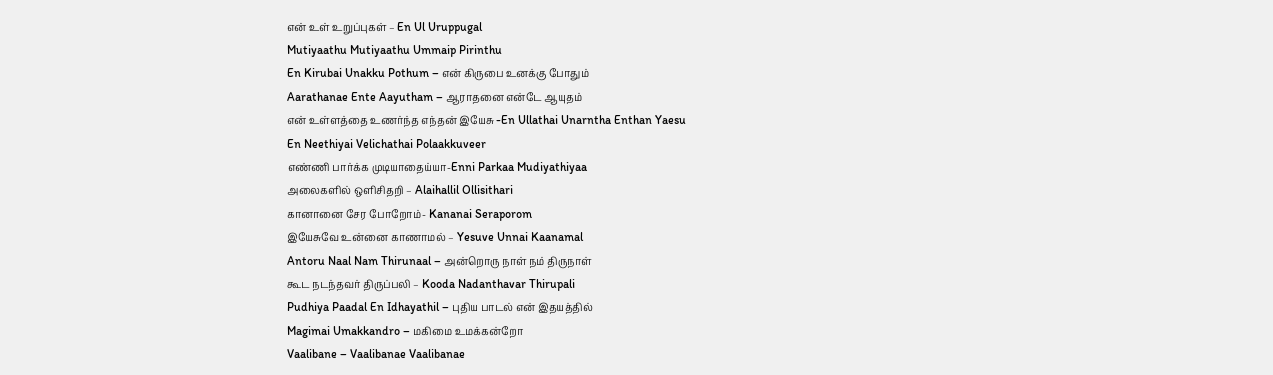என் உள் உறுப்புகள் – En Ul Uruppugal
Mutiyaathu Mutiyaathu Ummaip Pirinthu
En Kirubai Unakku Pothum – என் கிருபை உனக்கு போதும்
Aarathanae Ente Aayutham – ஆராதனை என்டே ஆயுதம்
என் உள்ளத்தை உணர்ந்த எந்தன் இயேசு -En Ullathai Unarntha Enthan Yaesu
En Neethiyai Velichathai Polaakkuveer
எண்ணி பார்க்க முடியாதைய்யா-Enni Parkaa Mudiyathiyaa
அலைகளில் ஒளிசிதறி – Alaihallil Ollisithari
கானானை சேர போறோம்- Kananai Seraporom
இயேசுவே உன்னை காணாமல் – Yesuve Unnai Kaanamal
Antoru Naal Nam Thirunaal – அன்றொரு நாள் நம் திருநாள்
கூட நடந்தவர் திருப்பலி – Kooda Nadanthavar Thirupali
Pudhiya Paadal En Idhayathil – புதிய பாடல் என் இதயத்தில்
Magimai Umakkandro – மகிமை உமக்கன்றோ
Vaalibane – Vaalibanae Vaalibanae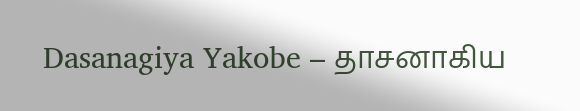Dasanagiya Yakobe – தாசனாகிய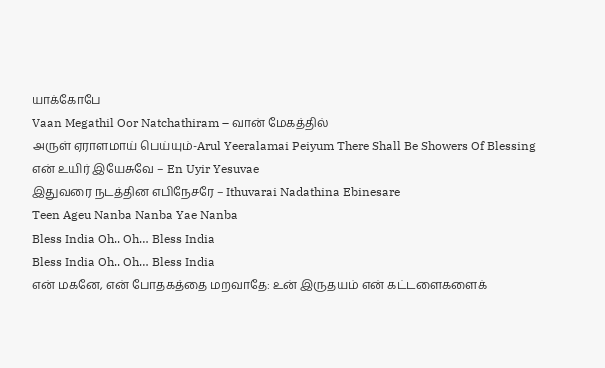யாக்கோபே
Vaan Megathil Oor Natchathiram – வான் மேகத்தில்
அருள் ஏராளமாய் பெய்யும்-Arul Yeeralamai Peiyum There Shall Be Showers Of Blessing
என் உயிர் இயேசுவே – En Uyir Yesuvae
இதுவரை நடத்தின எபிநேசரே – Ithuvarai Nadathina Ebinesare
Teen Ageu Nanba Nanba Yae Nanba
Bless India Oh.. Oh… Bless India
Bless India Oh.. Oh… Bless India
என் மகனே, என் போதகத்தை மறவாதே: உன் இருதயம் என் கட்டளைகளைக்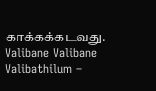காக்கக்கடவது.
Valibane Valibane Valibathilum –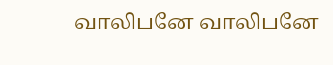வாலிபனே வாலிபனே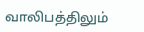வாலிபத்திலும்